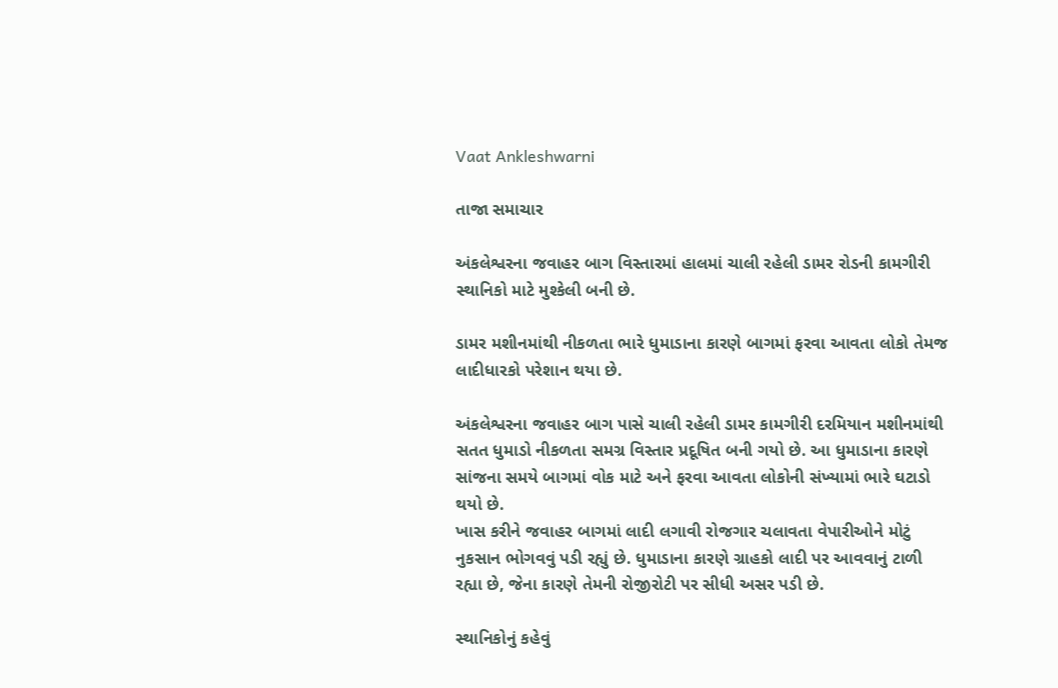Vaat Ankleshwarni

તાજા સમાચાર

અંકલેશ્વરના જવાહર બાગ વિસ્તારમાં હાલમાં ચાલી રહેલી ડામર રોડની કામગીરી સ્થાનિકો માટે મુશ્કેલી બની છે.

ડામર મશીનમાંથી નીકળતા ભારે ધુમાડાના કારણે બાગમાં ફરવા આવતા લોકો તેમજ લાદીધારકો પરેશાન થયા છે.

અંકલેશ્વરના જવાહર બાગ પાસે ચાલી રહેલી ડામર કામગીરી દરમિયાન મશીનમાંથી સતત ધુમાડો નીકળતા સમગ્ર વિસ્તાર પ્રદૂષિત બની ગયો છે. આ ધુમાડાના કારણે સાંજના સમયે બાગમાં વોક માટે અને ફરવા આવતા લોકોની સંખ્યામાં ભારે ઘટાડો થયો છે.
ખાસ કરીને જવાહર બાગમાં લાદી લગાવી રોજગાર ચલાવતા વેપારીઓને મોટું નુકસાન ભોગવવું પડી રહ્યું છે. ધુમાડાના કારણે ગ્રાહકો લાદી પર આવવાનું ટાળી રહ્યા છે, જેના કારણે તેમની રોજીરોટી પર સીધી અસર પડી છે.

સ્થાનિકોનું કહેવું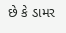છે કે ડામર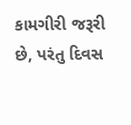કામગીરી જરૂરી છે, પરંતુ દિવસ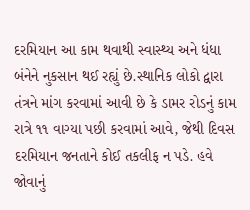દરમિયાન આ કામ થવાથી સ્વાસ્થ્ય અને ધંધા બંનેને નુકસાન થઈ રહ્યું છે.સ્થાનિક લોકો દ્વારા તંત્રને માંગ કરવામાં આવી છે કે ડામર રોડનું કામ રાત્રે ૧૧ વાગ્યા પછી કરવામાં આવે, જેથી દિવસ દરમિયાન જનતાને કોઈ તકલીફ ન પડે. હવે જોવાનું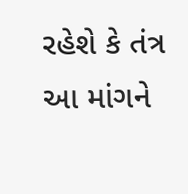રહેશે કે તંત્ર આ માંગને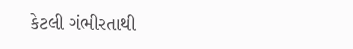કેટલી ગંભીરતાથી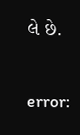લે છે.

error: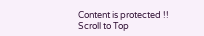Content is protected !!
Scroll to Top